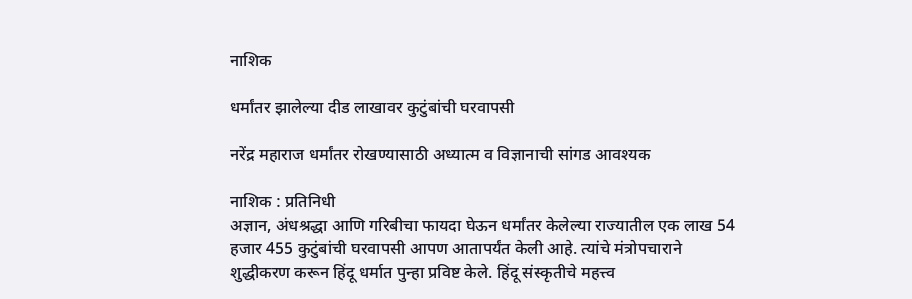नाशिक

धर्मांतर झालेल्या दीड लाखावर कुटुंबांची घरवापसी

नरेंद्र महाराज धर्मांतर रोखण्यासाठी अध्यात्म व विज्ञानाची सांगड आवश्यक

नाशिक : प्रतिनिधी
अज्ञान, अंधश्रद्धा आणि गरिबीचा फायदा घेऊन धर्मांतर केलेल्या राज्यातील एक लाख 54 हजार 455 कुटुंबांची घरवापसी आपण आतापर्यंत केली आहे. त्यांचे मंत्रोपचाराने शुद्धीकरण करून हिंदू धर्मात पुन्हा प्रविष्ट केले. हिंदू संस्कृतीचे महत्त्व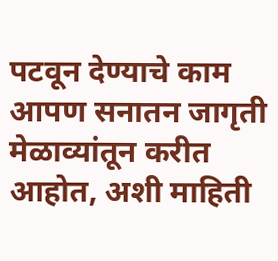पटवून देण्याचे काम आपण सनातन जागृती मेळाव्यांतून करीत आहोत, अशी माहिती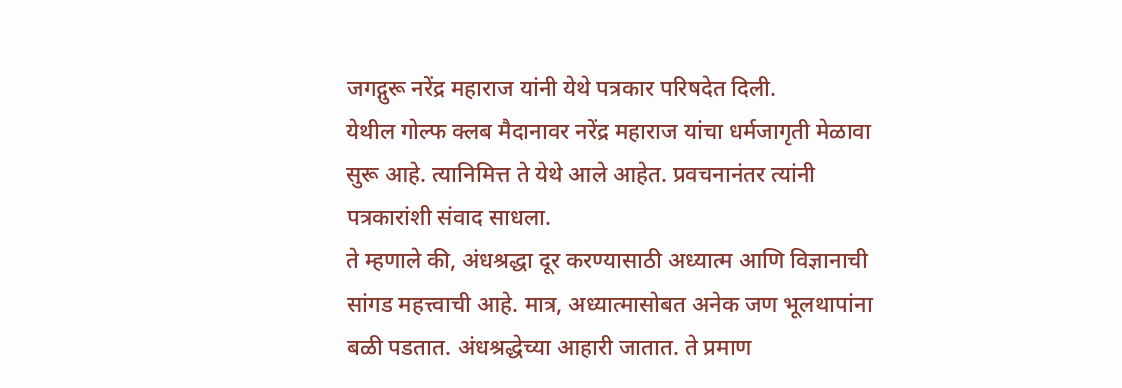जगद्गुरू नरेंद्र महाराज यांनी येथे पत्रकार परिषदेत दिली.
येथील गोल्फ क्लब मैदानावर नरेंद्र महाराज यांचा धर्मजागृती मेळावा सुरू आहे. त्यानिमित्त ते येथे आले आहेत. प्रवचनानंतर त्यांनी पत्रकारांशी संवाद साधला.
ते म्हणाले की, अंधश्रद्धा दूर करण्यासाठी अध्यात्म आणि विज्ञानाची सांगड महत्त्वाची आहे. मात्र, अध्यात्मासोबत अनेक जण भूलथापांना बळी पडतात. अंधश्रद्धेच्या आहारी जातात. ते प्रमाण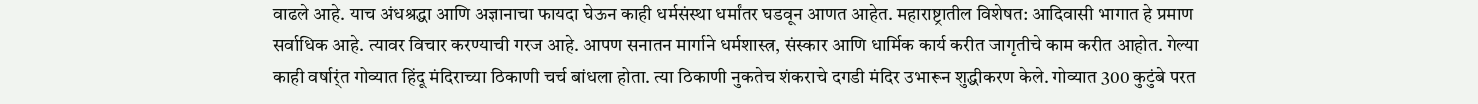वाढले आहे. याच अंधश्रद्धा आणि अज्ञानाचा फायदा घेऊन काही धर्मसंस्था धर्मांतर घडवून आणत आहेत. महाराष्ट्रातील विशेषत: आदिवासी भागात हे प्रमाण सर्वाधिक आहे. त्यावर विचार करण्याची गरज आहे. आपण सनातन मार्गाने धर्मशास्त्र, संस्कार आणि धार्मिक कार्य करीत जागृतीचे काम करीत आहोत. गेल्या काही वर्षार्ंत गोव्यात हिंदू मंदिराच्या ठिकाणी चर्च बांधला होता. त्या ठिकाणी नुकतेच शंकराचे दगडी मंदिर उभारून शुद्धीकरण केले. गोव्यात 300 कुटुंबे परत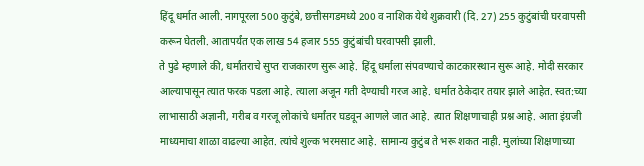हिंदू धर्मात आली. नागपूरला 500 कुटुंबे, छत्तीसगडमध्ये 200 व नाशिक येथे शुक्रवारी (दि. 27) 255 कुटुंबांची घरवापसी करून घेतली. आतापर्यंत एक लाख 54 हजार 555 कुटुंबांची घरवापसी झाली.
ते पुढे म्हणाले की, धर्मांतराचे सुप्त राजकारण सुरू आहे. हिंदू धर्माला संपवण्याचे काटकारस्थान सुरू आहे. मोदी सरकार आल्यापासून त्यात फरक पडला आहे. त्याला अजून गती देण्याची गरज आहे. धर्मात ठेकेदार तयार झाले आहेत. स्वत:च्या लाभासाठी अज्ञानी, गरीब व गरजू लोकांचे धर्मांतर घडवून आणले जात आहे. त्यात शिक्षणाचाही प्रश्न आहे. आता इंग्रजी माध्यमाचा शाळा वाढल्या आहेत. त्यांचे शुल्क भरमसाट आहे. सामान्य कुटुंब ते भरू शकत नाही. मुलांच्या शिक्षणाच्या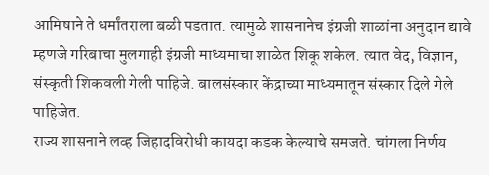आमिषाने ते धर्मांतराला बळी पडतात. त्यामुळे शासनानेच इंग्रजी शाळांना अनुदान द्यावे म्हणजे गरिबाचा मुलगाही इंग्रजी माध्यमाचा शाळेत शिकू शकेल. त्यात वेद, विज्ञान, संस्कृती शिकवली गेली पाहिजे. बालसंस्कार केंद्राच्या माध्यमातून संस्कार दिले गेले पाहिजेत.
राज्य शासनाने लव्ह जिहादविरोधी कायदा कडक केल्याचे समजते. चांगला निर्णय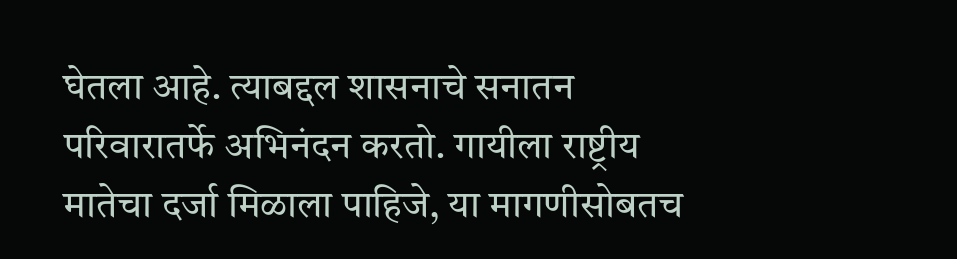घेतला आहे. त्याबद्दल शासनाचे सनातन परिवारातर्फे अभिनंदन करतो. गायीला राष्ट्रीय मातेचा दर्जा मिळाला पाहिजे, या मागणीसोबतच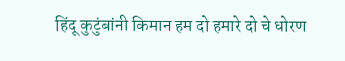हिंदू कुटुंबांनी किमान हम दो हमारे दो चे धोरण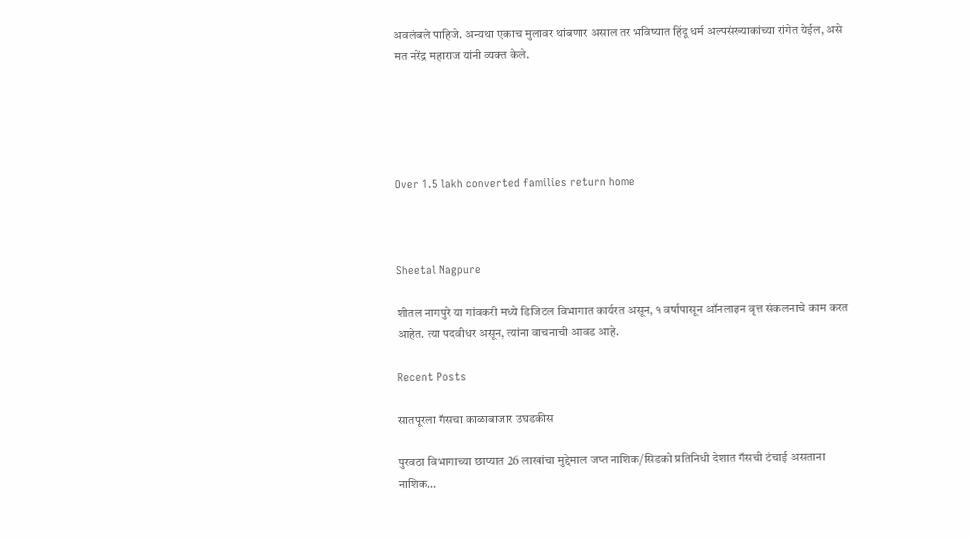अवलंबले पाहिजे. अन्यथा एकाच मुलावर थांबणार असाल तर भविष्यात हिंदू धर्म अल्पसंख्याकांच्या रांगेत येईल, असे मत नरेंद्र महाराज यांनी व्यक्त केले.





Over 1.5 lakh converted families return home



Sheetal Nagpure

शीतल नागपुरे या गांवकरी मध्ये डिजिटल विभागात कार्यरत असून, १ वर्षापासून ऑनलाइन वृत्त संकलनाचे काम करत आहेत. त्या पदवीधर असून, त्यांना वाचनाची आवड आहे.

Recent Posts

सातपूरला गॅसचा काळाबाजार उघडकीस

पुरवठा विभागाच्या छाप्यात 26 लाखांचा मुद्देमाल जप्त नाशिक/सिडको प्रतिनिधी देशात गॅसची टंचाई असताना नाशिक…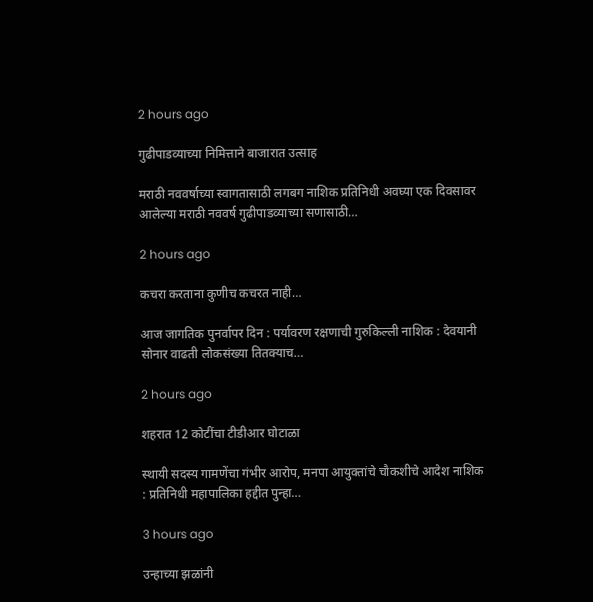2 hours ago

गुढीपाडव्याच्या निमित्ताने बाजारात उत्साह

मराठी नववर्षाच्या स्वागतासाठी लगबग नाशिक प्रतिनिधी अवघ्या एक दिवसावर आलेल्या मराठी नववर्ष गुढीपाडव्याच्या सणासाठी…

2 hours ago

कचरा करताना कुणीच कचरत नाही…

आज जागतिक पुनर्वापर दिन : पर्यावरण रक्षणाची गुरुकिल्ली नाशिक : देवयानी सोनार वाढती लोकसंख्या तितक्याच…

2 hours ago

शहरात 12 कोटींचा टीडीआर घोटाळा

स्थायी सदस्य गामणेंचा गंभीर आरोप, मनपा आयुक्तांचे चौकशीचे आदेश नाशिक : प्रतिनिधी महापालिका हद्दीत पुन्हा…

3 hours ago

उन्हाच्या झळांनी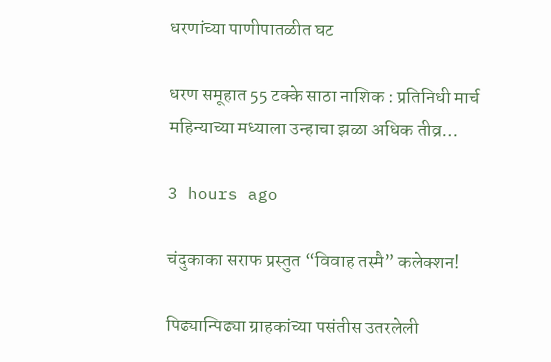धरणांच्या पाणीपातळीत घट

धरण समूहात 55 टक्के साठा नाशिक : प्रतिनिधी मार्च महिन्याच्या मध्याला उन्हाचा झळा अधिक तीव्र…

3 hours ago

चंदुकाका सराफ प्रस्तुत “विवाह तस्मै” कलेक्शन!

पिढ्यान्पिढ्या ग्राहकांच्या पसंतीस उतरलेली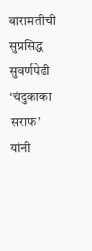बारामतीची सुप्रसिद्ध सुवर्णपेढी ‘चंदुकाका सराफ’ यांनी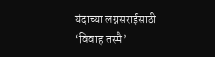यंदाच्या लग्नसराईसाठी ‘विवाह तस्मै’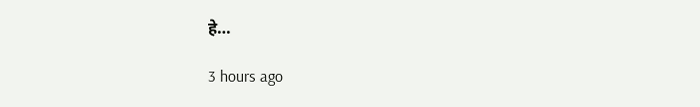हे…

3 hours ago